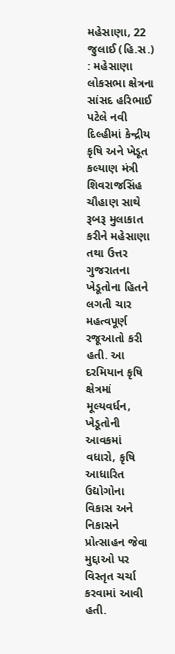મહેસાણા, 22 જુલાઈ (હિ.સ.) : મહેસાણા લોકસભા ક્ષેત્રના સાંસદ હરિભાઈ પટેલે નવી દિલ્હીમાં કેન્દ્રીય કૃષિ અને ખેડૂત કલ્યાણ મંત્રી શિવરાજસિંહ ચૌહાણ સાથે રૂબરૂ મુલાકાત કરીને મહેસાણા તથા ઉત્તર ગુજરાતના ખેડૂતોના હિતને લગતી ચાર મહત્વપૂર્ણ રજૂઆતો કરી હતી. આ દરમિયાન કૃષિ ક્ષેત્રમાં મૂલ્યવર્ધન, ખેડૂતોની આવકમાં વધારો, કૃષિ આધારિત ઉદ્યોગોના વિકાસ અને નિકાસને પ્રોત્સાહન જેવા મુદ્દાઓ પર વિસ્તૃત ચર્ચા કરવામાં આવી હતી.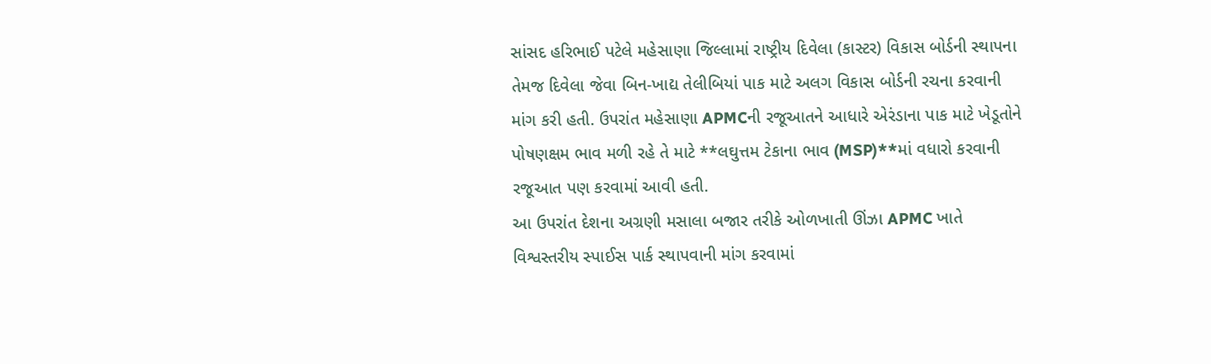સાંસદ હરિભાઈ પટેલે મહેસાણા જિલ્લામાં રાષ્ટ્રીય દિવેલા (કાસ્ટર) વિકાસ બોર્ડની સ્થાપના તેમજ દિવેલા જેવા બિન-ખાદ્ય તેલીબિયાં પાક માટે અલગ વિકાસ બોર્ડની રચના કરવાની માંગ કરી હતી. ઉપરાંત મહેસાણા APMCની રજૂઆતને આધારે એરંડાના પાક માટે ખેડૂતોને પોષણક્ષમ ભાવ મળી રહે તે માટે **લઘુત્તમ ટેકાના ભાવ (MSP)**માં વધારો કરવાની રજૂઆત પણ કરવામાં આવી હતી.
આ ઉપરાંત દેશના અગ્રણી મસાલા બજાર તરીકે ઓળખાતી ઊંઝા APMC ખાતે વિશ્વસ્તરીય સ્પાઈસ પાર્ક સ્થાપવાની માંગ કરવામાં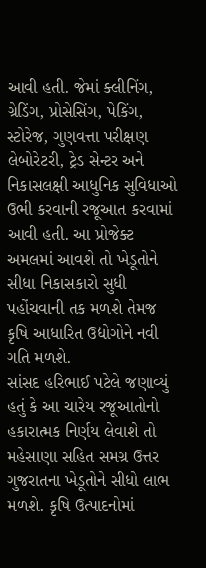આવી હતી. જેમાં ક્લીનિંગ, ગ્રેડિંગ, પ્રોસેસિંગ, પેકિંગ, સ્ટોરેજ, ગુણવત્તા પરીક્ષણ લેબોરેટરી, ટ્રેડ સેન્ટર અને નિકાસલક્ષી આધુનિક સુવિધાઓ ઉભી કરવાની રજૂઆત કરવામાં આવી હતી. આ પ્રોજેક્ટ અમલમાં આવશે તો ખેડૂતોને સીધા નિકાસકારો સુધી પહોંચવાની તક મળશે તેમજ કૃષિ આધારિત ઉદ્યોગોને નવી ગતિ મળશે.
સાંસદ હરિભાઈ પટેલે જણાવ્યું હતું કે આ ચારેય રજૂઆતોનો હકારાત્મક નિર્ણય લેવાશે તો મહેસાણા સહિત સમગ્ર ઉત્તર ગુજરાતના ખેડૂતોને સીધો લાભ મળશે. કૃષિ ઉત્પાદનોમાં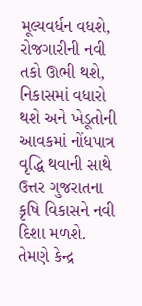મૂલ્યવર્ધન વધશે, રોજગારીની નવી તકો ઊભી થશે, નિકાસમાં વધારો થશે અને ખેડૂતોની આવકમાં નોંધપાત્ર વૃદ્ધિ થવાની સાથે ઉત્તર ગુજરાતના કૃષિ વિકાસને નવી દિશા મળશે. તેમણે કેન્દ્ર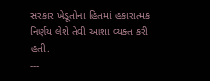સરકાર ખેડૂતોના હિતમાં હકારાત્મક નિર્ણય લેશે તેવી આશા વ્યક્ત કરી હતી.
---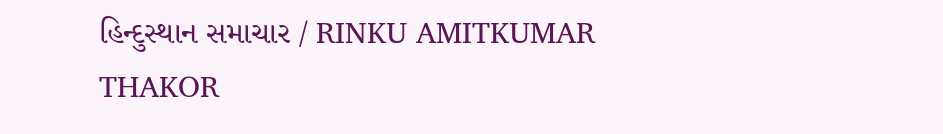હિન્દુસ્થાન સમાચાર / RINKU AMITKUMAR THAKOR